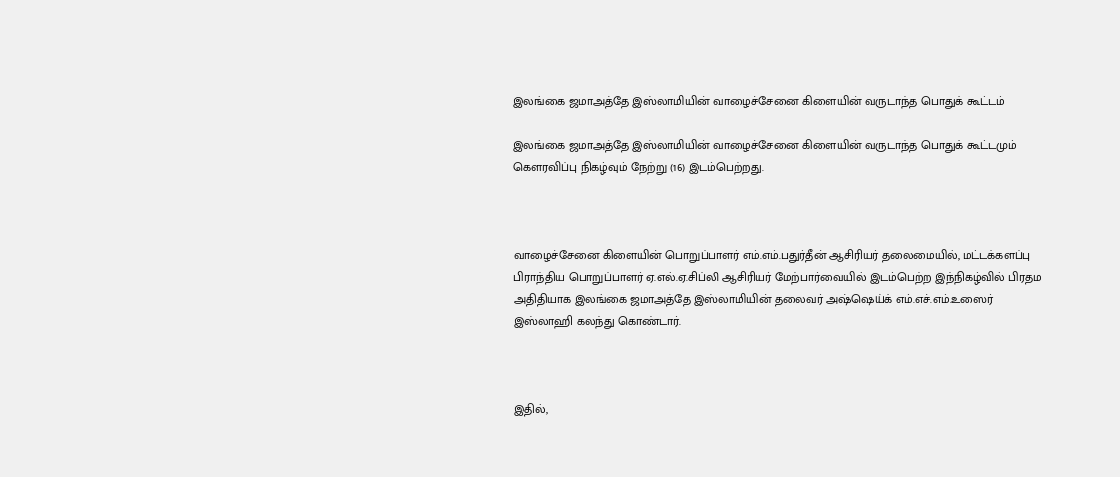இலங்கை ஜமாஅத்தே இஸ்லாமியின் வாழைச்சேனை கிளையின் வருடாந்த பொதுக் கூட்டம்

இலங்கை ஜமாஅத்தே இஸ்லாமியின் வாழைச்சேனை கிளையின் வருடாந்த பொதுக் கூட்டமும் கௌரவிப்பு நிகழ்வும் நேற்று (16) இடம்பெற்றது.



வாழைச்சேனை கிளையின் பொறுப்பாளர் எம்.எம்.பதுர்தீன் ஆசிரியர் தலைமையில், மட்டக்களப்பு பிராந்திய பொறுப்பாளர் ஏ.எல்.ஏ.சிப்லி ஆசிரியர் மேற்பார்வையில் இடம்பெற்ற இந்நிகழ்வில் பிரதம அதிதியாக இலங்கை ஜமாஅத்தே இஸ்லாமியின் தலைவர் அஷ்ஷெய்க் எம்.எச்.எம்.உஸைர் இஸ்லாஹி கலந்து கொண்டார்.



இதில்,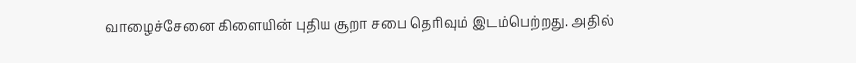வாழைச்சேனை கிளையின் புதிய சூறா சபை தெரிவும் இடம்பெற்றது. அதில்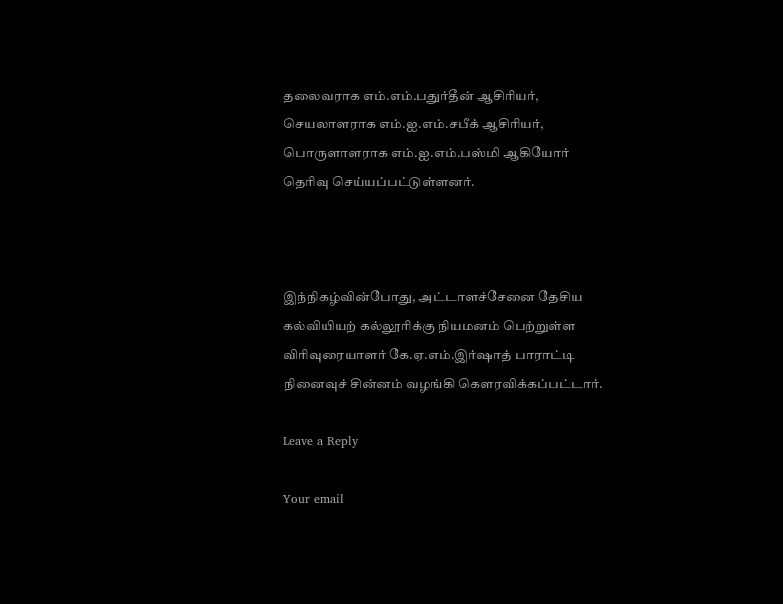தலைவராக எம்.எம்.பதுர்தீன் ஆசிரியர், செயலாளராக எம்.ஐ.எம்.சபீக் ஆசிரியர், பொருளாளராக எம்.ஐ.எம்.பஸ்மி ஆகியோர் தெரிவு செய்யப்பட்டுள்ளனர்.



இந்நிகழ்வின்போது, அட்டாளச்சேனை தேசிய கல்வியியற் கல்லூரிக்கு நியமனம் பெற்றுள்ள விரிவுரையாளர் கே.ஏ.எம்.இர்ஷாத் பாராட்டி நினைவுச் சின்னம் வழங்கி கௌரவிக்கப்பட்டார்.

Leave a Reply

Your email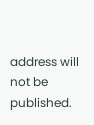address will not be published.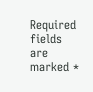Required fields are marked *